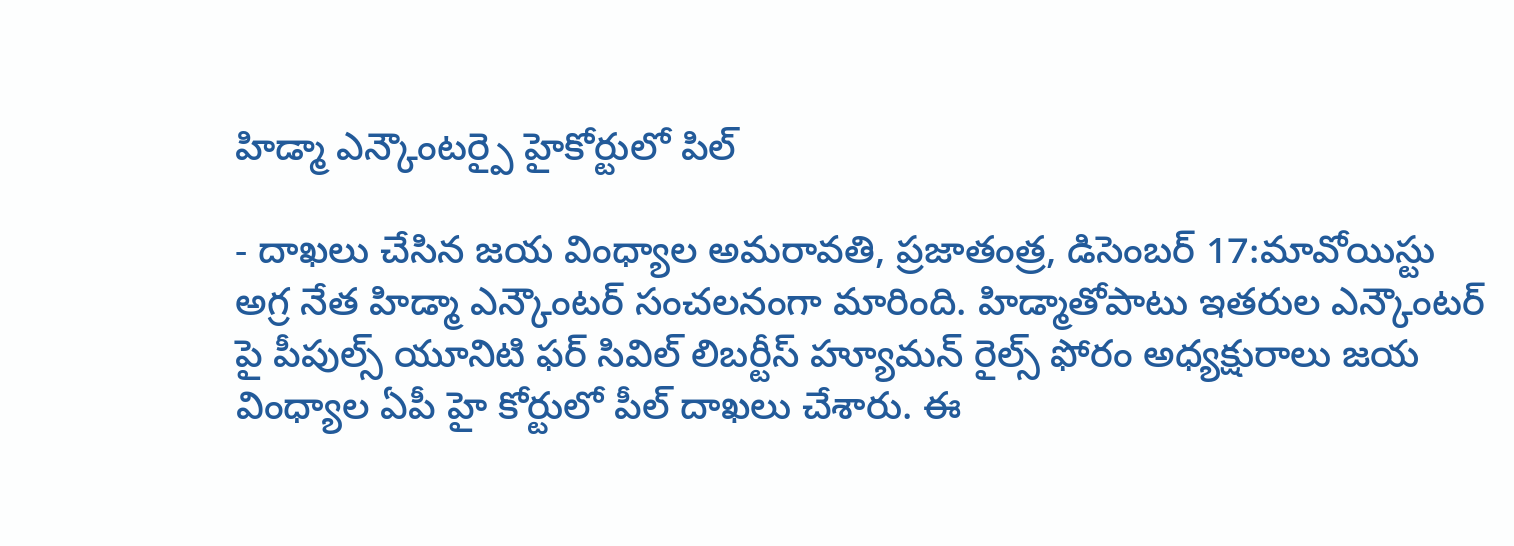హిడ్మా ఎన్కౌంటర్పై హైకోర్టులో పిల్

- దాఖలు చేసిన జయ వింధ్యాల అమరావతి, ప్రజాతంత్ర, డిసెంబర్ 17:మావోయిస్టు అగ్ర నేత హిడ్మా ఎన్కౌంటర్ సంచలనంగా మారింది. హిడ్మాతోపాటు ఇతరుల ఎన్కౌంటర్ పై పీపుల్స్ యూనిటి ఫర్ సివిల్ లిబర్టీస్ హ్యూమన్ రైల్స్ ఫోరం అధ్యక్షురాలు జయ వింధ్యాల ఏపీ హై కోర్టులో పీల్ దాఖలు చేశారు. ఈ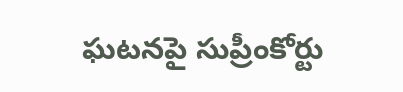ఘటనపై సుప్రీంకోర్టు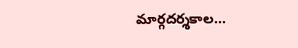మార్గదర్శకాల…